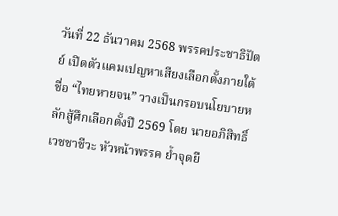วันที่ 22 ธันวาคม 2568 พรรคประชาธิปัตย์ เปิดตัวแคมเปญหาเสียงเลือกตั้งภายใต้ชื่อ “ไทยหายจน” วางเป็นกรอบนโยบายหลักสู้ศึกเลือกตั้งปี 2569 โดย นายอภิสิทธิ์ เวชชาชีวะ หัวหน้าพรรค ย้ำจุดยื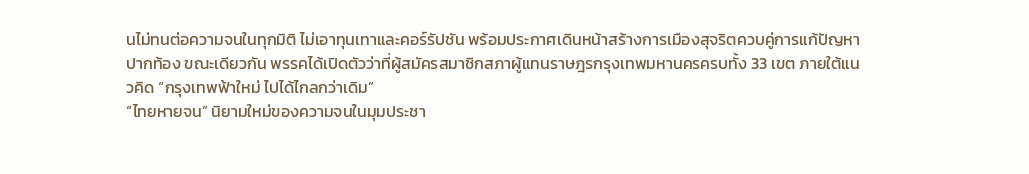นไม่ทนต่อความจนในทุกมิติ ไม่เอาทุนเทาและคอร์รัปชัน พร้อมประกาศเดินหน้าสร้างการเมืองสุจริตควบคู่การแก้ปัญหาปากท้อง ขณะเดียวกัน พรรคได้เปิดตัวว่าที่ผู้สมัครสมาชิกสภาผู้แทนราษฎรกรุงเทพมหานครครบทั้ง 33 เขต ภายใต้แนวคิด “กรุงเทพฟ้าใหม่ ไปได้ไกลกว่าเดิม”
“ไทยหายจน” นิยามใหม่ของความจนในมุมประชา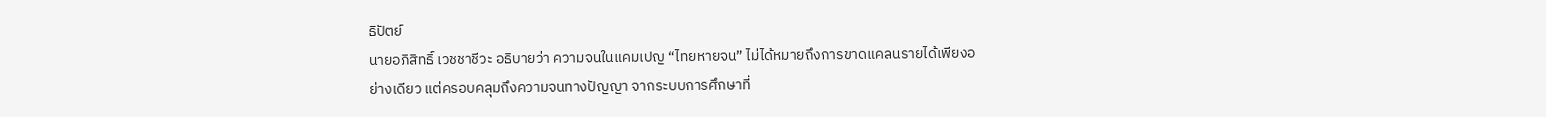ธิปัตย์
นายอภิสิทธิ์ เวชชาชีวะ อธิบายว่า ความจนในแคมเปญ “ไทยหายจน” ไม่ได้หมายถึงการขาดแคลนรายได้เพียงอย่างเดียว แต่ครอบคลุมถึงความจนทางปัญญา จากระบบการศึกษาที่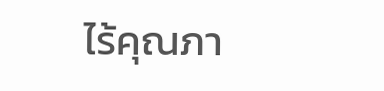ไร้คุณภา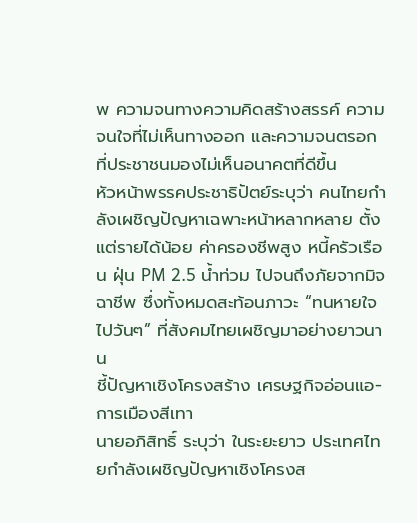พ ความจนทางความคิดสร้างสรรค์ ความจนใจที่ไม่เห็นทางออก และความจนตรอกที่ประชาชนมองไม่เห็นอนาคตที่ดีขึ้น
หัวหน้าพรรคประชาธิปัตย์ระบุว่า คนไทยกำลังเผชิญปัญหาเฉพาะหน้าหลากหลาย ตั้งแต่รายได้น้อย ค่าครองชีพสูง หนี้ครัวเรือน ฝุ่น PM 2.5 น้ำท่วม ไปจนถึงภัยจากมิจฉาชีพ ซึ่งทั้งหมดสะท้อนภาวะ “ทนหายใจไปวันๆ” ที่สังคมไทยเผชิญมาอย่างยาวนาน
ชี้ปัญหาเชิงโครงสร้าง เศรษฐกิจอ่อนแอ-การเมืองสีเทา
นายอภิสิทธิ์ ระบุว่า ในระยะยาว ประเทศไทยกำลังเผชิญปัญหาเชิงโครงส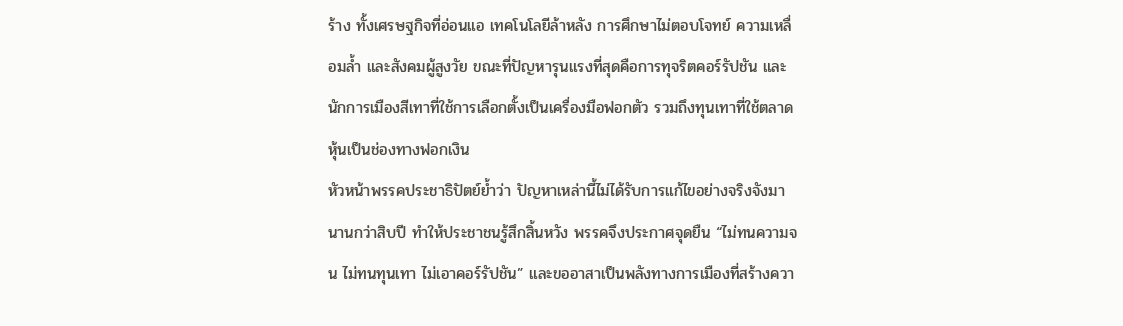ร้าง ทั้งเศรษฐกิจที่อ่อนแอ เทคโนโลยีล้าหลัง การศึกษาไม่ตอบโจทย์ ความเหลื่อมล้ำ และสังคมผู้สูงวัย ขณะที่ปัญหารุนแรงที่สุดคือการทุจริตคอร์รัปชัน และนักการเมืองสีเทาที่ใช้การเลือกตั้งเป็นเครื่องมือฟอกตัว รวมถึงทุนเทาที่ใช้ตลาดหุ้นเป็นช่องทางฟอกเงิน
หัวหน้าพรรคประชาธิปัตย์ย้ำว่า ปัญหาเหล่านี้ไม่ได้รับการแก้ไขอย่างจริงจังมานานกว่าสิบปี ทำให้ประชาชนรู้สึกสิ้นหวัง พรรคจึงประกาศจุดยืน “ไม่ทนความจน ไม่ทนทุนเทา ไม่เอาคอร์รัปชัน” และขออาสาเป็นพลังทางการเมืองที่สร้างควา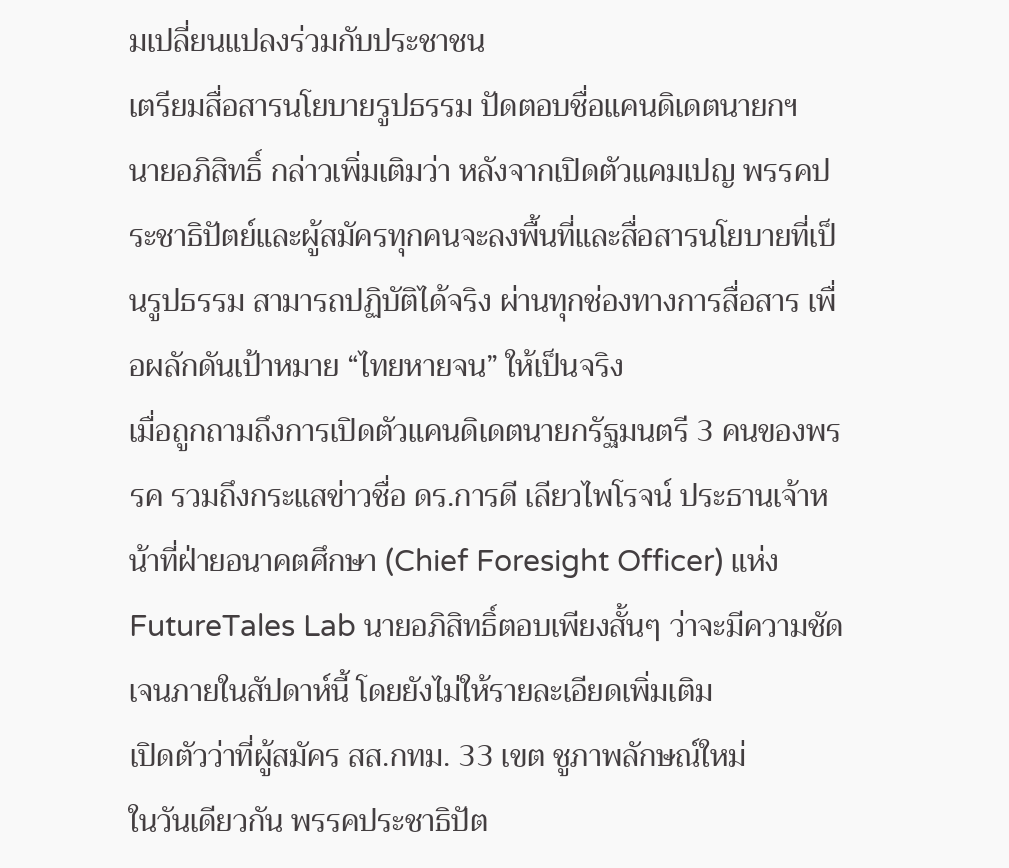มเปลี่ยนแปลงร่วมกับประชาชน
เตรียมสื่อสารนโยบายรูปธรรม ปัดตอบชื่อแคนดิเดตนายกฯ
นายอภิสิทธิ์ กล่าวเพิ่มเติมว่า หลังจากเปิดตัวแคมเปญ พรรคประชาธิปัตย์และผู้สมัครทุกคนจะลงพื้นที่และสื่อสารนโยบายที่เป็นรูปธรรม สามารถปฏิบัติได้จริง ผ่านทุกช่องทางการสื่อสาร เพื่อผลักดันเป้าหมาย “ไทยหายจน” ให้เป็นจริง
เมื่อถูกถามถึงการเปิดตัวแคนดิเดตนายกรัฐมนตรี 3 คนของพรรค รวมถึงกระแสข่าวชื่อ ดร.การดี เลียวไพโรจน์ ประธานเจ้าหน้าที่ฝ่ายอนาคตศึกษา (Chief Foresight Officer) แห่ง FutureTales Lab นายอภิสิทธิ์ตอบเพียงสั้นๆ ว่าจะมีความชัดเจนภายในสัปดาห์นี้ โดยยังไม่ให้รายละเอียดเพิ่มเติม
เปิดตัวว่าที่ผู้สมัคร สส.กทม. 33 เขต ชูภาพลักษณ์ใหม่
ในวันเดียวกัน พรรคประชาธิปัต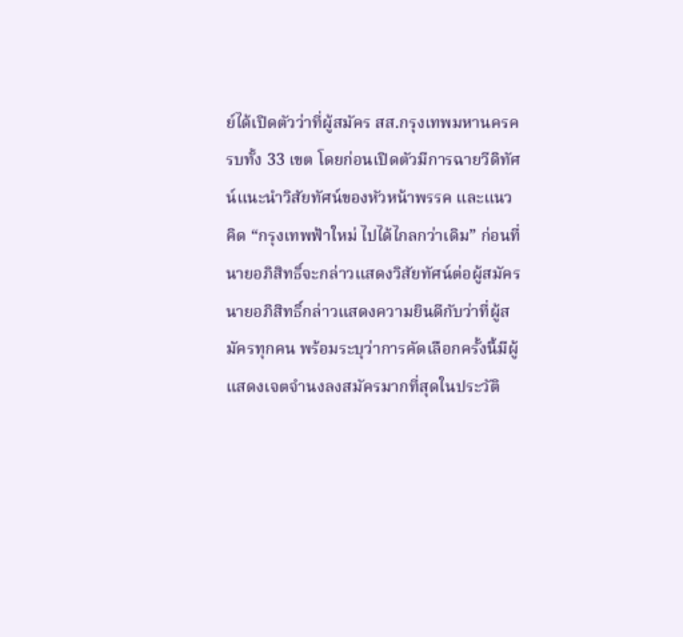ย์ได้เปิดตัวว่าที่ผู้สมัคร สส.กรุงเทพมหานครครบทั้ง 33 เขต โดยก่อนเปิดตัวมีการฉายวีดิทัศน์แนะนำวิสัยทัศน์ของหัวหน้าพรรค และแนวคิด “กรุงเทพฟ้าใหม่ ไปได้ไกลกว่าเดิม” ก่อนที่นายอภิสิทธิ์จะกล่าวแสดงวิสัยทัศน์ต่อผู้สมัคร
นายอภิสิทธิ์กล่าวแสดงความยินดีกับว่าที่ผู้สมัครทุกคน พร้อมระบุว่าการคัดเลือกครั้งนี้มีผู้แสดงเจตจำนงลงสมัครมากที่สุดในประวัติ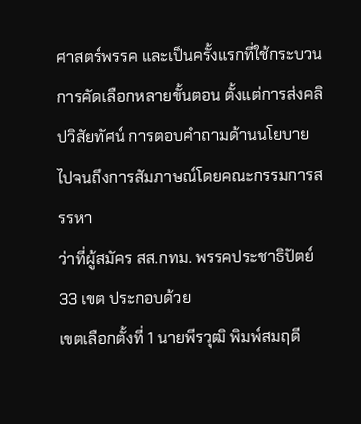ศาสตร์พรรค และเป็นครั้งแรกที่ใช้กระบวนการคัดเลือกหลายขั้นตอน ตั้งแต่การส่งคลิปวิสัยทัศน์ การตอบคำถามด้านนโยบาย ไปจนถึงการสัมภาษณ์โดยคณะกรรมการสรรหา
ว่าที่ผู้สมัคร สส.กทม. พรรคประชาธิปัตย์ 33 เขต ประกอบด้วย
เขตเลือกตั้งที่ 1 นายพีรวุฒิ พิมพ์สมฤดี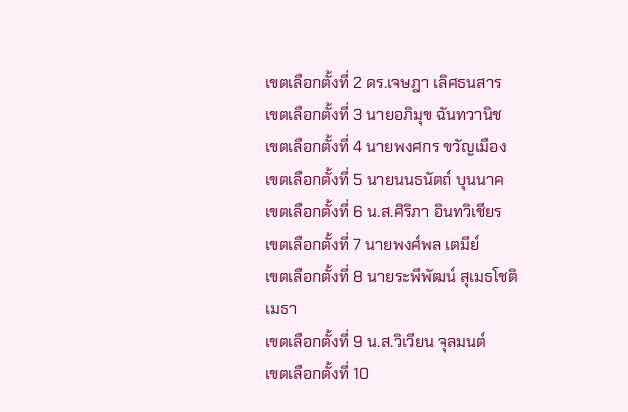เขตเลือกตั้งที่ 2 ดร.เจษฎา เลิศธนสาร
เขตเลือกตั้งที่ 3 นายอภิมุข ฉันทวานิช
เขตเลือกตั้งที่ 4 นายพงศกร ขวัญเมือง
เขตเลือกตั้งที่ 5 นายนนธนัตถ์ บุนนาค
เขตเลือกตั้งที่ 6 น.ส.ศิริภา อินทวิเชียร
เขตเลือกตั้งที่ 7 นายพงศ์พล เตมีย์
เขตเลือกตั้งที่ 8 นายระพีพัฒน์ สุเมธโชติเมธา
เขตเลือกตั้งที่ 9 น.ส.วิเวียน จุลมนต์
เขตเลือกตั้งที่ 10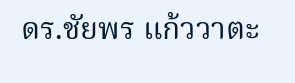ดร.ชัยพร แก้ววาตะ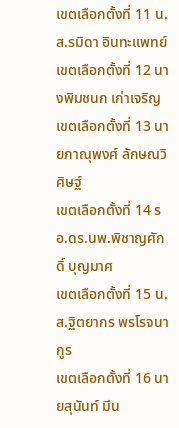เขตเลือกตั้งที่ 11 น.ส.รมิดา อินทะแพทย์
เขตเลือกตั้งที่ 12 นางพิมชนก เก่าเจริญ
เขตเลือกตั้งที่ 13 นายภาณุพงศ์ ลักษณวิศิษฐ์
เขตเลือกตั้งที่ 14 รอ.ดร.นพ.พิชาญศักดิ์ บุญมาศ
เขตเลือกตั้งที่ 15 น.ส.ฐิตยากร พรโรจนากูร
เขตเลือกตั้งที่ 16 นายสุนันท์ มีน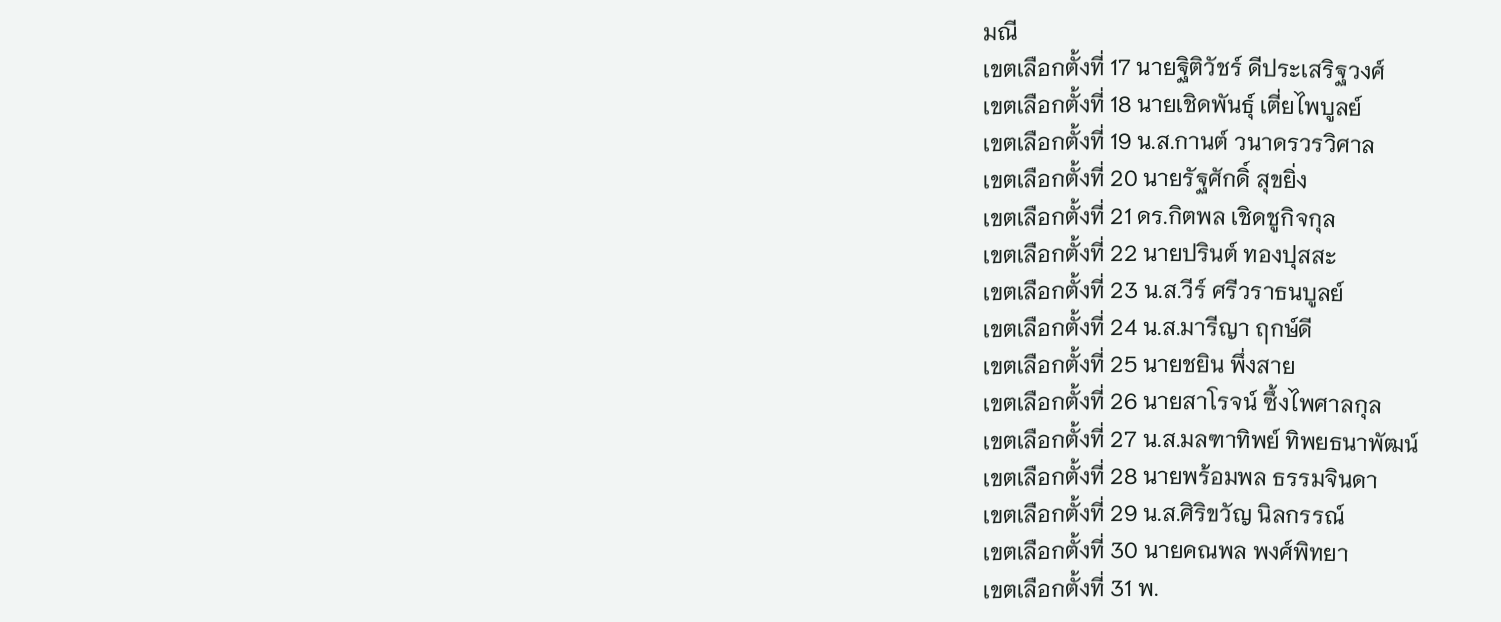มณี
เขตเลือกตั้งที่ 17 นายฐิติวัชร์ ดีประเสริฐวงศ์
เขตเลือกตั้งที่ 18 นายเชิดพันธุ์ เตี่ยไพบูลย์
เขตเลือกตั้งที่ 19 น.ส.กานต์ วนาดรวรวิศาล
เขตเลือกตั้งที่ 20 นายรัฐศักดิ์ สุขยิ่ง
เขตเลือกตั้งที่ 21 ดร.กิตพล เชิดชูกิจกุล
เขตเลือกตั้งที่ 22 นายปรินต์ ทองปุสสะ
เขตเลือกตั้งที่ 23 น.ส.วีร์ ศรีวราธนบูลย์
เขตเลือกตั้งที่ 24 น.ส.มารีญา ฤกษ์ดี
เขตเลือกตั้งที่ 25 นายชยิน พึ่งสาย
เขตเลือกตั้งที่ 26 นายสาโรจน์ ซึ้งไพศาลกุล
เขตเลือกตั้งที่ 27 น.ส.มลฑาทิพย์ ทิพยธนาพัฒน์
เขตเลือกตั้งที่ 28 นายพร้อมพล ธรรมจินดา
เขตเลือกตั้งที่ 29 น.ส.ศิริขวัญ นิลกรรณ์
เขตเลือกตั้งที่ 30 นายคณพล พงศ์พิทยา
เขตเลือกตั้งที่ 31 พ.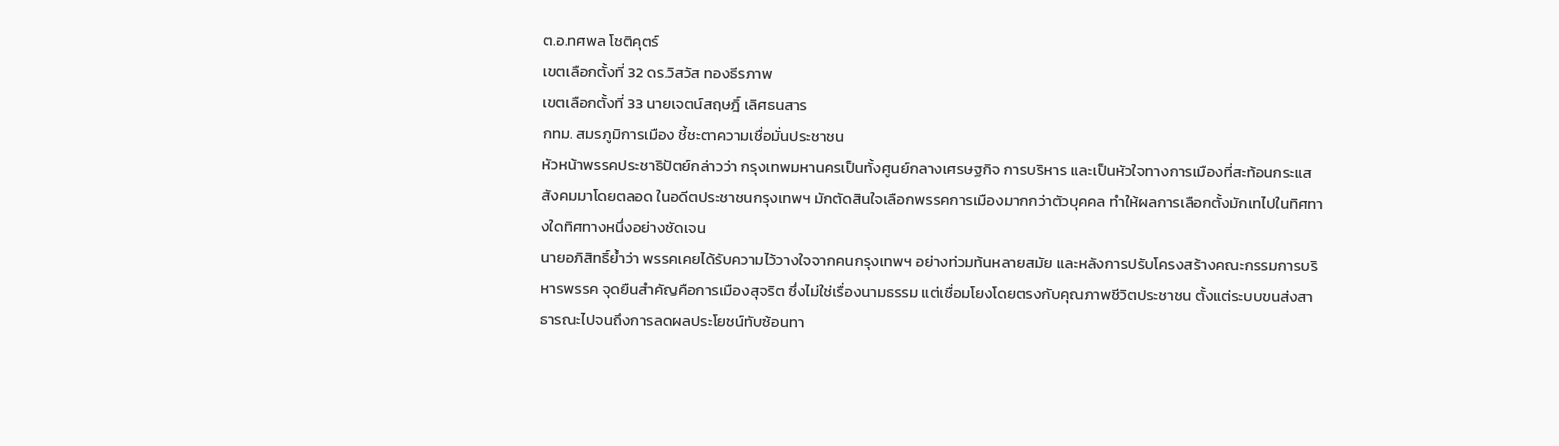ต.อ.ทศพล โชติคุตร์
เขตเลือกตั้งที่ 32 ดร.วิสวัส ทองธีรภาพ
เขตเลือกตั้งที่ 33 นายเจตน์สฤษฎิ์ เลิศธนสาร
กทม. สมรภูมิการเมือง ชี้ชะตาความเชื่อมั่นประชาชน
หัวหน้าพรรคประชาธิปัตย์กล่าวว่า กรุงเทพมหานครเป็นทั้งศูนย์กลางเศรษฐกิจ การบริหาร และเป็นหัวใจทางการเมืองที่สะท้อนกระแสสังคมมาโดยตลอด ในอดีตประชาชนกรุงเทพฯ มักตัดสินใจเลือกพรรคการเมืองมากกว่าตัวบุคคล ทำให้ผลการเลือกตั้งมักเทไปในทิศทางใดทิศทางหนึ่งอย่างชัดเจน
นายอภิสิทธิ์ย้ำว่า พรรคเคยได้รับความไว้วางใจจากคนกรุงเทพฯ อย่างท่วมท้นหลายสมัย และหลังการปรับโครงสร้างคณะกรรมการบริหารพรรค จุดยืนสำคัญคือการเมืองสุจริต ซึ่งไม่ใช่เรื่องนามธรรม แต่เชื่อมโยงโดยตรงกับคุณภาพชีวิตประชาชน ตั้งแต่ระบบขนส่งสาธารณะไปจนถึงการลดผลประโยชน์ทับซ้อนทา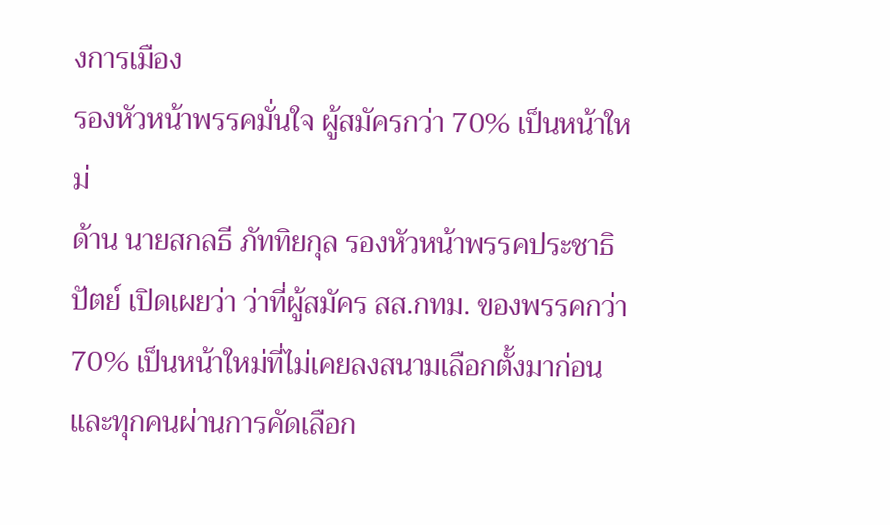งการเมือง
รองหัวหน้าพรรคมั่นใจ ผู้สมัครกว่า 70% เป็นหน้าใหม่
ด้าน นายสกลธี ภัททิยกุล รองหัวหน้าพรรคประชาธิปัตย์ เปิดเผยว่า ว่าที่ผู้สมัคร สส.กทม. ของพรรคกว่า 70% เป็นหน้าใหม่ที่ไม่เคยลงสนามเลือกตั้งมาก่อน และทุกคนผ่านการคัดเลือก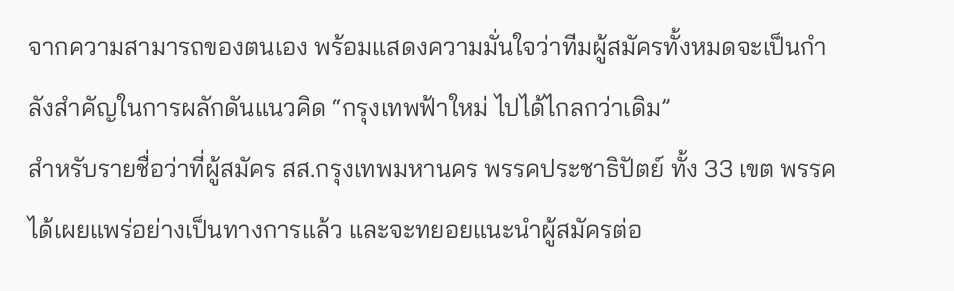จากความสามารถของตนเอง พร้อมแสดงความมั่นใจว่าทีมผู้สมัครทั้งหมดจะเป็นกำลังสำคัญในการผลักดันแนวคิด “กรุงเทพฟ้าใหม่ ไปได้ไกลกว่าเดิม”
สำหรับรายชื่อว่าที่ผู้สมัคร สส.กรุงเทพมหานคร พรรคประชาธิปัตย์ ทั้ง 33 เขต พรรคได้เผยแพร่อย่างเป็นทางการแล้ว และจะทยอยแนะนำผู้สมัครต่อ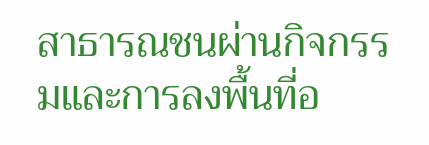สาธารณชนผ่านกิจกรรมและการลงพื้นที่อ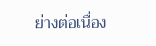ย่างต่อเนื่อง